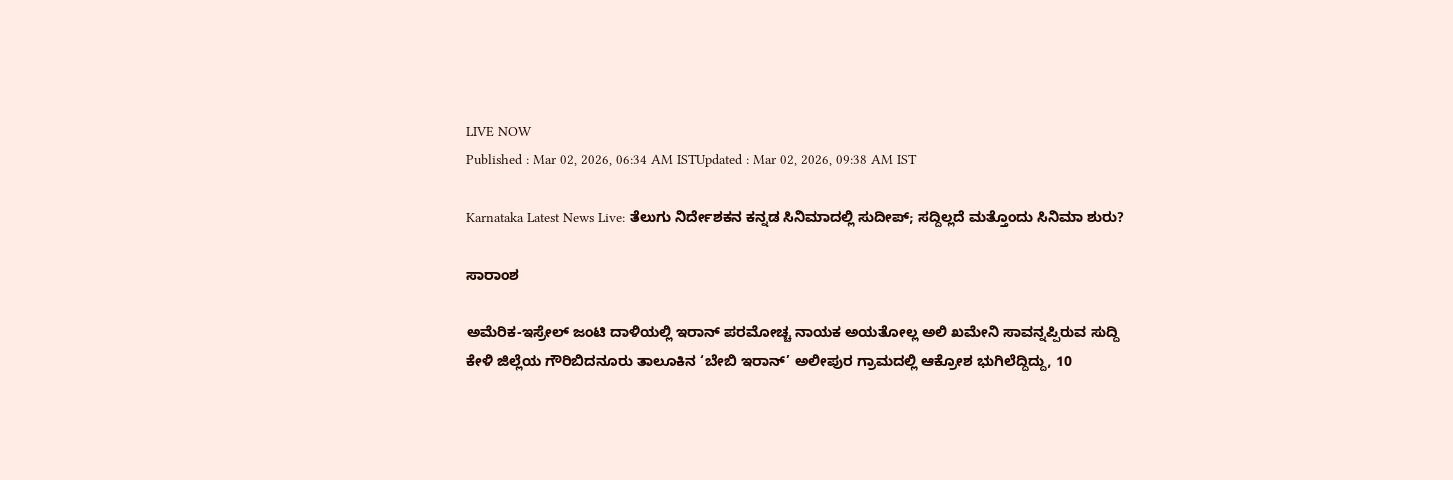LIVE NOW
Published : Mar 02, 2026, 06:34 AM ISTUpdated : Mar 02, 2026, 09:38 AM IST

Karnataka Latest News Live: ತೆಲುಗು ನಿರ್ದೇಶಕನ ಕನ್ನಡ ಸಿನಿಮಾದಲ್ಲಿ ಸುದೀಪ್; ಸದ್ದಿಲ್ಲದೆ ಮತ್ತೊಂದು ಸಿನಿಮಾ ಶುರು?

ಸಾರಾಂಶ

ಅಮೆರಿಕ-ಇಸ್ರೇಲ್‌ ಜಂಟಿ ದಾಳಿಯಲ್ಲಿ ಇರಾನ್‌ ಪರಮೋಚ್ಚ ನಾಯಕ ಅಯತೋಲ್ಲ ಅಲಿ ಖಮೇನಿ ಸಾವನ್ನಪ್ಪಿರುವ ಸುದ್ದಿ ಕೇಳಿ ಜಿಲ್ಲೆಯ ಗೌರಿಬಿದನೂರು ತಾಲೂಕಿನ ‘ಬೇಬಿ ಇರಾನ್‌’ ಅಲೀಪುರ ಗ್ರಾಮದಲ್ಲಿ ಆಕ್ರೋಶ ಭುಗಿಲೆದ್ದಿದ್ದು, 10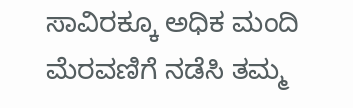ಸಾವಿರಕ್ಕೂ ಅಧಿಕ ಮಂದಿ ಮೆರವಣಿಗೆ ನಡೆಸಿ ತಮ್ಮ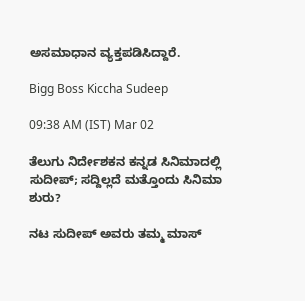ಅಸಮಾಧಾನ ವ್ಯಕ್ತಪಡಿಸಿದ್ದಾರೆ.

Bigg Boss Kiccha Sudeep

09:38 AM (IST) Mar 02

ತೆಲುಗು ನಿರ್ದೇಶಕನ ಕನ್ನಡ ಸಿನಿಮಾದಲ್ಲಿ ಸುದೀಪ್; ಸದ್ದಿಲ್ಲದೆ ಮತ್ತೊಂದು ಸಿನಿಮಾ ಶುರು?

ನಟ ಸುದೀಪ್ ಅವರು ತಮ್ಮ ಮಾಸ್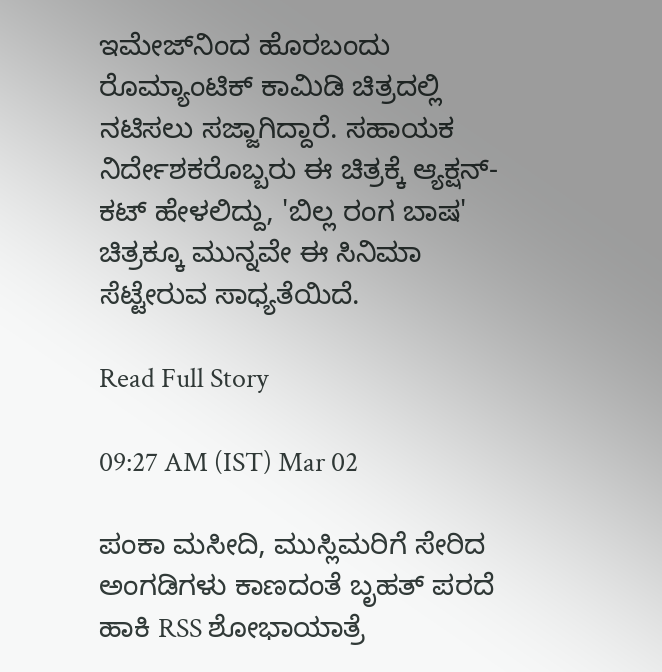ಇಮೇಜ್‌ನಿಂದ ಹೊರಬಂದು ರೊಮ್ಯಾಂಟಿಕ್ ಕಾಮಿಡಿ ಚಿತ್ರದಲ್ಲಿ ನಟಿಸಲು ಸಜ್ಜಾಗಿದ್ದಾರೆ. ಸಹಾಯಕ ನಿರ್ದೇಶಕರೊಬ್ಬರು ಈ ಚಿತ್ರಕ್ಕೆ ಆ್ಯಕ್ಷನ್-ಕಟ್ ಹೇಳಲಿದ್ದು, 'ಬಿಲ್ಲ ರಂಗ ಬಾಷ' ಚಿತ್ರಕ್ಕೂ ಮುನ್ನವೇ ಈ ಸಿನಿಮಾ ಸೆಟ್ಟೇರುವ ಸಾಧ್ಯತೆಯಿದೆ.

Read Full Story

09:27 AM (IST) Mar 02

ಪಂಕಾ ಮಸೀದಿ, ಮುಸ್ಲಿಮರಿಗೆ ಸೇರಿದ ಅಂಗಡಿಗಳು ಕಾಣದಂತೆ ಬೃಹತ್ ಪರದೆ ಹಾಕಿ RSS ಶೋಭಾಯಾತ್ರೆ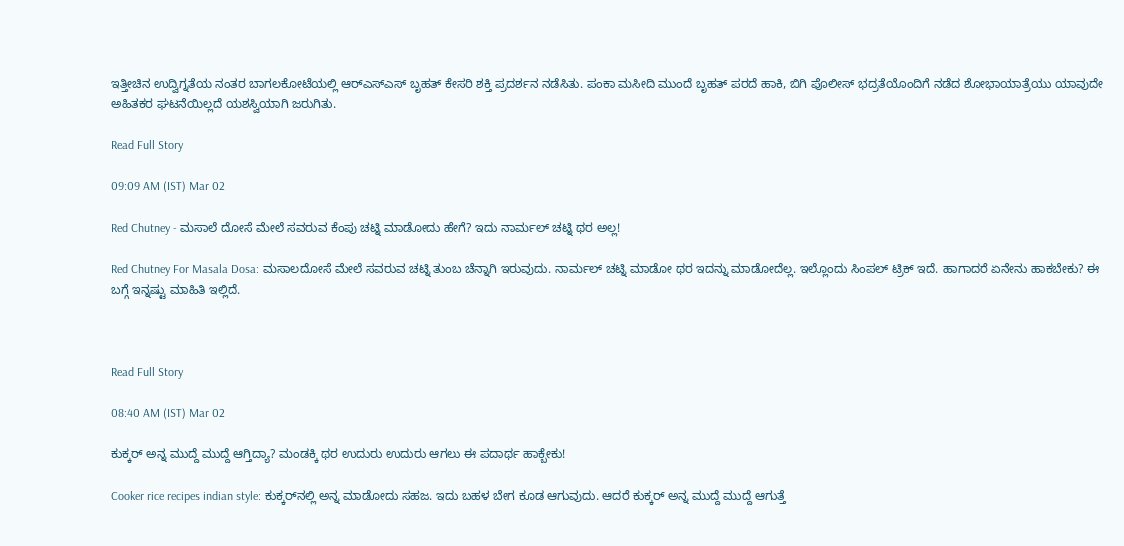ಇತ್ತೀಚಿನ ಉದ್ವಿಗ್ನತೆಯ ನಂತರ ಬಾಗಲಕೋಟೆಯಲ್ಲಿ ಆರ್‌ಎಸ್‌ಎಸ್‌ ಬೃಹತ್ ಕೇಸರಿ ಶಕ್ತಿ ಪ್ರದರ್ಶನ ನಡೆಸಿತು. ಪಂಕಾ ಮಸೀದಿ ಮುಂದೆ ಬೃಹತ್ ಪರದೆ ಹಾಕಿ, ಬಿಗಿ ಪೊಲೀಸ್ ಭದ್ರತೆಯೊಂದಿಗೆ ನಡೆದ ಶೋಭಾಯಾತ್ರೆಯು ಯಾವುದೇ ಅಹಿತಕರ ಘಟನೆಯಿಲ್ಲದೆ ಯಶಸ್ವಿಯಾಗಿ ಜರುಗಿತು.

Read Full Story

09:09 AM (IST) Mar 02

Red Chutney - ಮಸಾಲೆ ದೋಸೆ ಮೇಲೆ ಸವರುವ ಕೆಂಪು ಚಟ್ನಿ ಮಾಡೋದು ಹೇಗೆ? ಇದು ನಾರ್ಮಲ್‌ ಚಟ್ನಿ ಥರ ಅಲ್ಲ!

Red Chutney For Masala Dosa: ಮಸಾಲದೋಸೆ ಮೇಲೆ ಸವರುವ ಚಟ್ನಿ ತುಂಬ ಚೆನ್ನಾಗಿ ಇರುವುದು. ನಾರ್ಮಲ್‌ ಚಟ್ನಿ ಮಾಡೋ ಥರ ಇದನ್ನು ಮಾಡೋದೆಲ್ಲ. ಇಲ್ಲೊಂದು ಸಿಂಪಲ್‌ ಟ್ರಿಕ್‌ ಇದೆ. ಹಾಗಾದರೆ ಏನೇನು ಹಾಕಬೇಕು? ಈ ಬಗ್ಗೆ ಇನ್ನಷ್ಟು ಮಾಹಿತಿ ಇಲ್ಲಿದೆ.



Read Full Story

08:40 AM (IST) Mar 02

ಕುಕ್ಕರ್‌ ಅನ್ನ ಮುದ್ದೆ ಮುದ್ದೆ ಆಗ್ತಿದ್ಯಾ? ಮಂಡಕ್ಕಿ ಥರ ಉದುರು ಉದುರು ಆಗಲು ಈ ಪದಾರ್ಥ ಹಾಕ್ಬೇಕು!

Cooker rice recipes indian style: ಕುಕ್ಕರ್‌ನಲ್ಲಿ ಅನ್ನ ಮಾಡೋದು ಸಹಜ. ಇದು ಬಹಳ ಬೇಗ ಕೂಡ ಆಗುವುದು. ಆದರೆ ಕುಕ್ಕರ್‌ ಅನ್ನ ಮುದ್ದೆ ಮುದ್ದೆ ಆಗುತ್ತೆ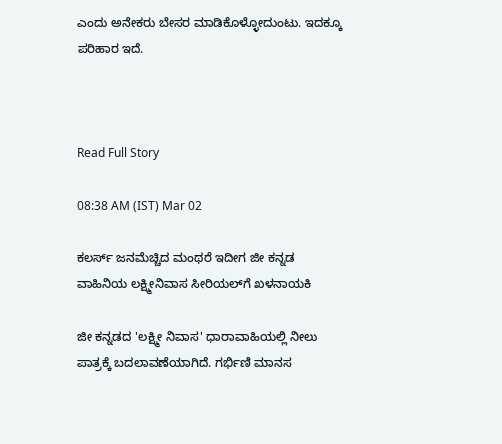ಎಂದು ಅನೇಕರು ಬೇಸರ ಮಾಡಿಕೊಳ್ಳೋದುಂಟು. ಇದಕ್ಕೂ ಪರಿಹಾರ ಇದೆ.



Read Full Story

08:38 AM (IST) Mar 02

ಕಲರ್ಸ್ ಜನಮೆಚ್ಚಿದ ಮಂಥರೆ ಇದೀಗ ಜೀ ಕನ್ನಡ ವಾಹಿನಿಯ ಲಕ್ಷ್ಮೀನಿವಾಸ ಸೀರಿಯಲ್‌ಗೆ ಖಳನಾಯಕಿ

ಜೀ ಕನ್ನಡದ 'ಲಕ್ಷ್ಮೀ ನಿವಾಸ' ಧಾರಾವಾಹಿಯಲ್ಲಿ ನೀಲು ಪಾತ್ರಕ್ಕೆ ಬದಲಾವಣೆಯಾಗಿದೆ. ಗರ್ಭಿಣಿ ಮಾನಸ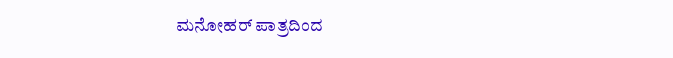ಮನೋಹರ್ ಪಾತ್ರದಿಂದ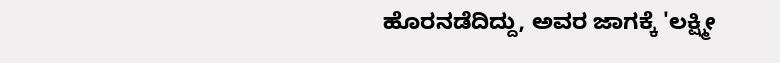ಹೊರನಡೆದಿದ್ದು, ಅವರ ಜಾಗಕ್ಕೆ 'ಲಕ್ಷ್ಮೀ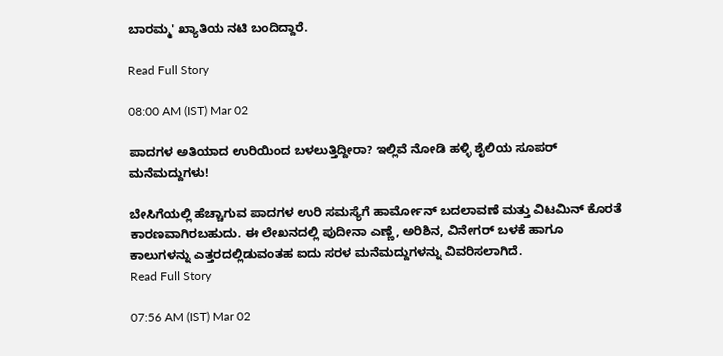ಬಾರಮ್ಮ' ಖ್ಯಾತಿಯ ನಟಿ ಬಂದಿದ್ದಾರೆ.

Read Full Story

08:00 AM (IST) Mar 02

ಪಾದಗಳ ಅತಿಯಾದ ಉರಿಯಿಂದ ಬಳಲುತ್ತಿದ್ದೀರಾ? ಇಲ್ಲಿವೆ ನೋಡಿ ಹಳ್ಳಿ ಶೈಲಿಯ ಸೂಪರ್ ಮನೆಮದ್ದುಗಳು!

ಬೇಸಿಗೆಯಲ್ಲಿ ಹೆಚ್ಚಾಗುವ ಪಾದಗಳ ಉರಿ ಸಮಸ್ಯೆಗೆ ಹಾರ್ಮೋನ್ ಬದಲಾವಣೆ ಮತ್ತು ವಿಟಮಿನ್ ಕೊರತೆ ಕಾರಣವಾಗಿರಬಹುದು. ಈ ಲೇಖನದಲ್ಲಿ ಪುದೀನಾ ಎಣ್ಣೆ, ಅರಿಶಿನ, ವಿನೇಗರ್ ಬಳಕೆ ಹಾಗೂ ಕಾಲುಗಳನ್ನು ಎತ್ತರದಲ್ಲಿಡುವಂತಹ ಐದು ಸರಳ ಮನೆಮದ್ದುಗಳನ್ನು ವಿವರಿಸಲಾಗಿದೆ.
Read Full Story

07:56 AM (IST) Mar 02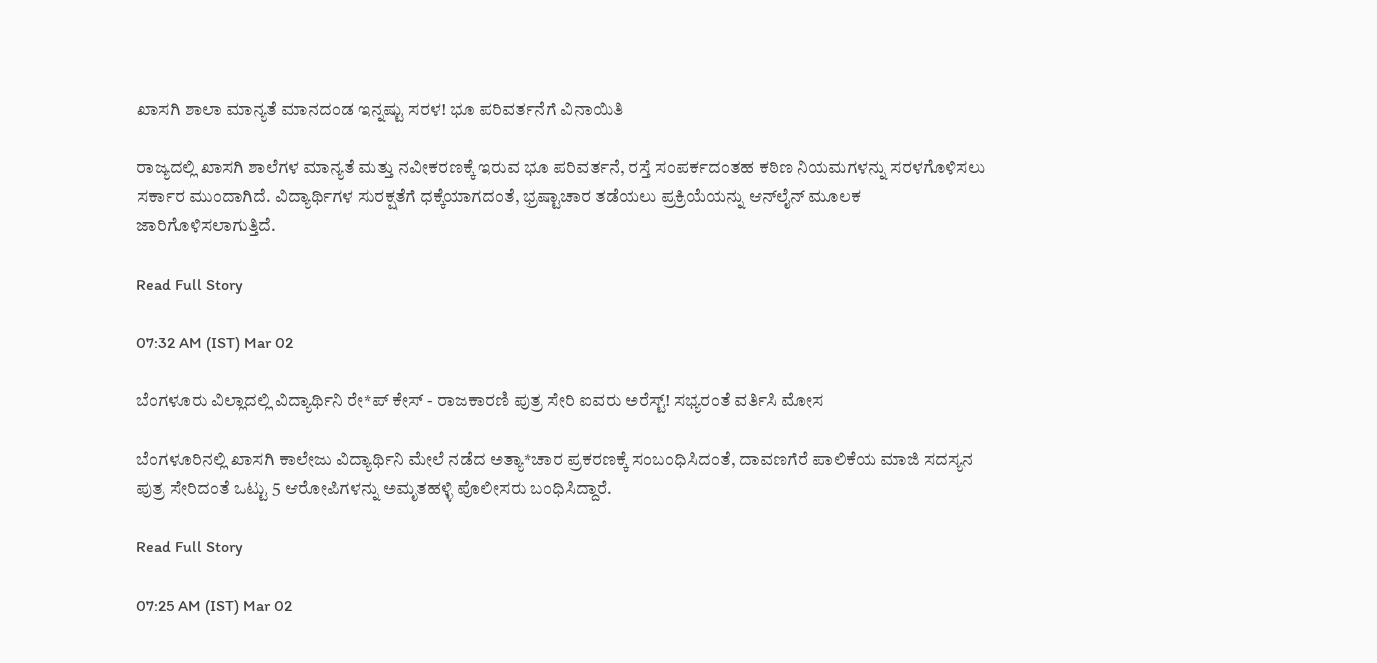ಖಾಸಗಿ ಶಾಲಾ ಮಾನ್ಯತೆ ಮಾನದಂಡ ಇನ್ನಷ್ಟು ಸರಳ! ಭೂ ಪರಿವರ್ತನೆಗೆ ವಿನಾಯಿತಿ

ರಾಜ್ಯದಲ್ಲಿ ಖಾಸಗಿ ಶಾಲೆಗಳ ಮಾನ್ಯತೆ ಮತ್ತು ನವೀಕರಣಕ್ಕೆ ಇರುವ ಭೂ ಪರಿವರ್ತನೆ, ರಸ್ತೆ ಸಂಪರ್ಕದಂತಹ ಕಠಿಣ ನಿಯಮಗಳನ್ನು ಸರಳಗೊಳಿಸಲು ಸರ್ಕಾರ ಮುಂದಾಗಿದೆ. ವಿದ್ಯಾರ್ಥಿಗಳ ಸುರಕ್ಷತೆಗೆ ಧಕ್ಕೆಯಾಗದಂತೆ, ಭ್ರಷ್ಟಾಚಾರ ತಡೆಯಲು ಪ್ರಕ್ರಿಯೆಯನ್ನು ಆನ್‌ಲೈನ್‌ ಮೂಲಕ ಜಾರಿಗೊಳಿಸಲಾಗುತ್ತಿದೆ.

Read Full Story

07:32 AM (IST) Mar 02

ಬೆಂಗಳೂರು ವಿಲ್ಲಾದಲ್ಲಿ ವಿದ್ಯಾರ್ಥಿನಿ ರೇ*ಪ್‌ ಕೇಸ್ - ರಾಜಕಾರಣಿ ಪುತ್ರ ಸೇರಿ ಐವರು ಅರೆಸ್ಟ್! ಸಭ್ಯರಂತೆ ವರ್ತಿಸಿ ಮೋಸ

ಬೆಂಗಳೂರಿನಲ್ಲಿ ಖಾಸಗಿ ಕಾಲೇಜು ವಿದ್ಯಾರ್ಥಿನಿ ಮೇಲೆ ನಡೆದ ಅತ್ಯಾ*ಚಾರ ಪ್ರಕರಣಕ್ಕೆ ಸಂಬಂಧಿಸಿದಂತೆ, ದಾವಣಗೆರೆ ಪಾಲಿಕೆಯ ಮಾಜಿ ಸದಸ್ಯನ ಪುತ್ರ ಸೇರಿದಂತೆ ಒಟ್ಟು 5 ಆರೋಪಿಗಳನ್ನು ಅಮೃತಹಳ್ಳಿ ಪೊಲೀಸರು ಬಂಧಿಸಿದ್ದಾರೆ.

Read Full Story

07:25 AM (IST) Mar 02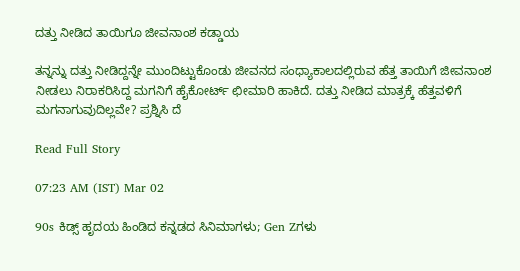ದತ್ತು ನೀಡಿದ ತಾಯಿಗೂ ಜೀವನಾಂಶ ಕಡ್ಡಾಯ

ತನ್ನನ್ನು ದತ್ತು ನೀಡಿದ್ದನ್ನೇ ಮುಂದಿಟ್ಟುಕೊಂಡು ಜೀವನದ ಸಂಧ್ಯಾಕಾಲದಲ್ಲಿರುವ ಹೆತ್ತ ತಾಯಿಗೆ ಜೀವನಾಂಶ ನೀಡಲು ನಿರಾಕರಿಸಿದ್ದ ಮಗನಿಗೆ ಹೈಕೋರ್ಟ್‌ ಛೀಮಾರಿ ಹಾಕಿದೆ. ದತ್ತು ನೀಡಿದ ಮಾತ್ರಕ್ಕೆ ಹೆತ್ತವಳಿಗೆ ಮಗನಾಗುವುದಿಲ್ಲವೇ? ಪ್ರಶ್ನಿಸಿ ದೆ

Read Full Story

07:23 AM (IST) Mar 02

90s ಕಿಡ್ಸ್ ಹೃದಯ ಹಿಂಡಿದ ಕನ್ನಡದ ಸಿನಿಮಾಗಳು; Gen Zಗಳು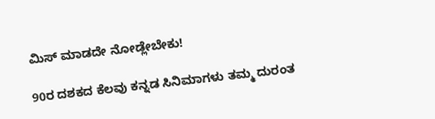ಮಿಸ್ ಮಾಡದೇ ನೋಡ್ಲೇಬೇಕು!

90ರ ದಶಕದ ಕೆಲವು ಕನ್ನಡ ಸಿನಿಮಾಗಳು ತಮ್ಮ ದುರಂತ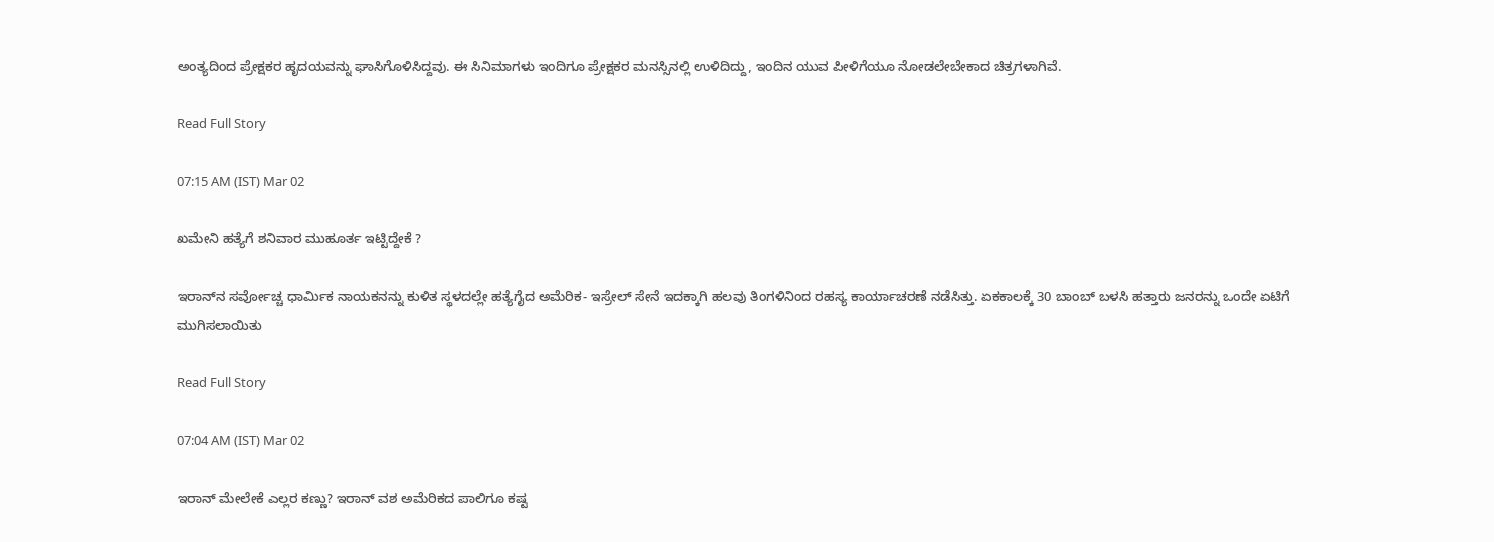ಅಂತ್ಯದಿಂದ ಪ್ರೇಕ್ಷಕರ ಹೃದಯವನ್ನು ಘಾಸಿಗೊಳಿಸಿದ್ದವು. ಈ ಸಿನಿಮಾಗಳು ಇಂದಿಗೂ ಪ್ರೇಕ್ಷಕರ ಮನಸ್ಸಿನಲ್ಲಿ ಉಳಿದಿದ್ದು, ಇಂದಿನ ಯುವ ಪೀಳಿಗೆಯೂ ನೋಡಲೇಬೇಕಾದ ಚಿತ್ರಗಳಾಗಿವೆ.

Read Full Story

07:15 AM (IST) Mar 02

ಖಮೇನಿ ಹತ್ಯೆಗೆ ಶನಿವಾರ ಮುಹೂರ್ತ ಇಟ್ಟಿದ್ದೇಕೆ ?

ಇರಾನ್‌ನ ಸರ್ವೋಚ್ಚ ಧಾರ್ಮಿಕ ನಾಯಕನನ್ನು ಕುಳಿತ ಸ್ಥಳದಲ್ಲೇ ಹತ್ಯೆಗೈದ ಅಮೆರಿಕ- ಇಸ್ರೇಲ್‌ ಸೇನೆ ಇದಕ್ಕಾಗಿ ಹಲವು ತಿಂಗಳಿನಿಂದ ರಹಸ್ಯ ಕಾರ್ಯಾಚರಣೆ ನಡೆಸಿತ್ತು. ಏಕಕಾಲಕ್ಕೆ 30 ಬಾಂಬ್‌ ಬಳಸಿ ಹತ್ತಾರು ಜನರನ್ನು ಒಂದೇ ಏಟಿಗೆ ಮುಗಿಸಲಾಯಿತು

Read Full Story

07:04 AM (IST) Mar 02

ಇರಾನ್‌ ಮೇಲೇಕೆ ಎಲ್ಲರ ಕಣ್ಣು? ಇರಾನ್‌ ವಶ ಅಮೆರಿಕದ ಪಾಲಿಗೂ ಕಷ್ಟ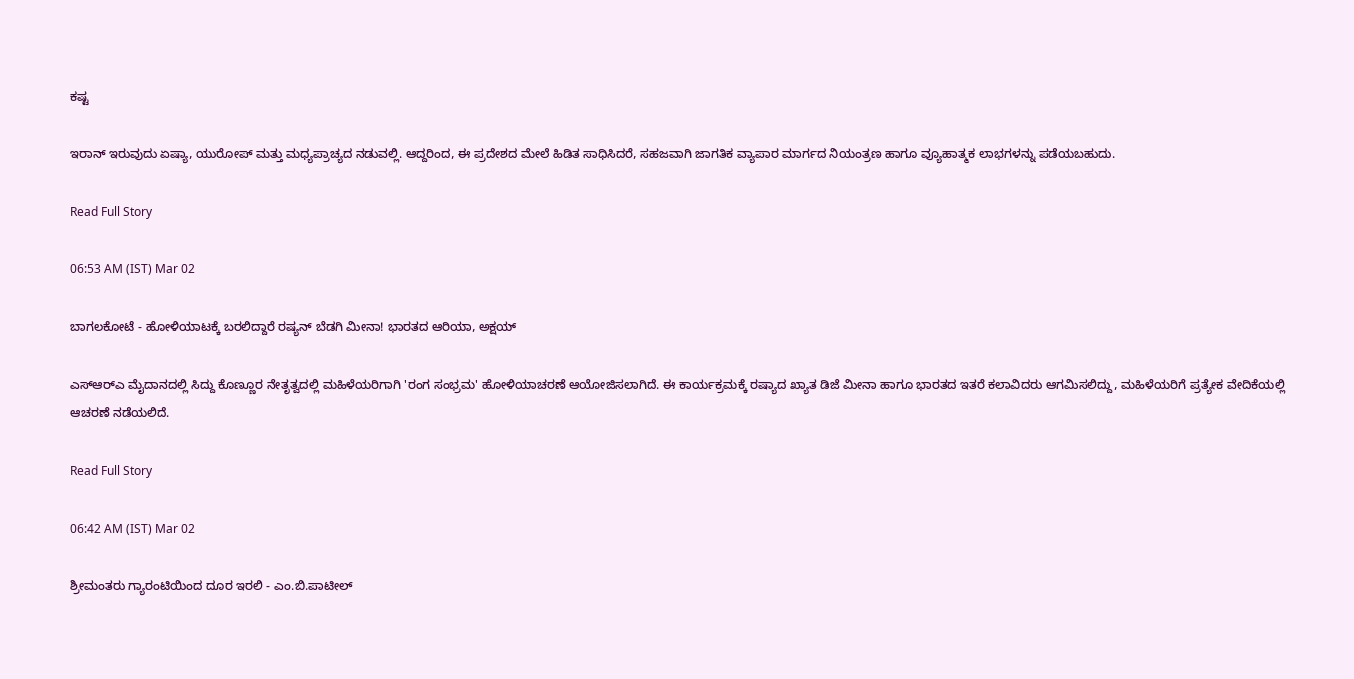ಕಷ್ಟ

ಇರಾನ್‌ ಇರುವುದು ಏಷ್ಯಾ, ಯುರೋಪ್‌ ಮತ್ತು ಮಧ್ಯಪ್ರಾಚ್ಯದ ನಡುವಲ್ಲಿ. ಆದ್ದರಿಂದ, ಈ ಪ್ರದೇಶದ ಮೇಲೆ ಹಿಡಿತ ಸಾಧಿಸಿದರೆ, ಸಹಜವಾಗಿ ಜಾಗತಿಕ ವ್ಯಾಪಾರ ಮಾರ್ಗದ ನಿಯಂತ್ರಣ ಹಾಗೂ ವ್ಯೂಹಾತ್ಮಕ ಲಾಭಗಳನ್ನು ಪಡೆಯಬಹುದು.

Read Full Story

06:53 AM (IST) Mar 02

ಬಾಗಲಕೋಟೆ - ಹೋಳಿಯಾಟಕ್ಕೆ ಬರಲಿದ್ದಾರೆ ರಷ್ಯನ್ ಬೆಡಗಿ ಮೀನಾ! ಭಾರತದ ಆರಿಯಾ, ಅಕ್ಷಯ್

ಎಸ್‌ಆರ್‌ಎ ಮೈದಾನದಲ್ಲಿ ಸಿದ್ದು ಕೊಣ್ಣೂರ ನೇತೃತ್ವದಲ್ಲಿ ಮಹಿಳೆಯರಿಗಾಗಿ 'ರಂಗ ಸಂಭ್ರಮ' ಹೋಳಿಯಾಚರಣೆ ಆಯೋಜಿಸಲಾಗಿದೆ. ಈ ಕಾರ್ಯಕ್ರಮಕ್ಕೆ ರಷ್ಯಾದ ಖ್ಯಾತ ಡಿಜೆ ಮೀನಾ ಹಾಗೂ ಭಾರತದ ಇತರೆ ಕಲಾವಿದರು ಆಗಮಿಸಲಿದ್ದು, ಮಹಿಳೆಯರಿಗೆ ಪ್ರತ್ಯೇಕ ವೇದಿಕೆಯಲ್ಲಿ ಆಚರಣೆ ನಡೆಯಲಿದೆ.

Read Full Story

06:42 AM (IST) Mar 02

ಶ್ರೀಮಂತರು ಗ್ಯಾರಂಟಿಯಿಂದ ದೂರ ಇರಲಿ - ಎಂ.ಬಿ.ಪಾಟೀಲ್‌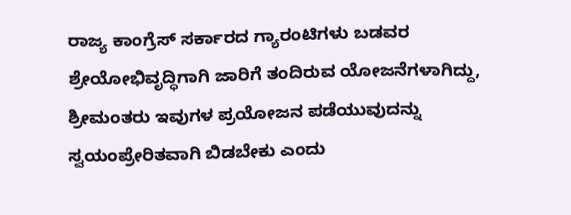ರಾಜ್ಯ ಕಾಂಗ್ರೆಸ್‌ ಸರ್ಕಾರದ ಗ್ಯಾರಂಟಿಗಳು ಬಡವರ ಶ್ರೇಯೋಭಿವೃದ್ಧಿಗಾಗಿ ಜಾರಿಗೆ ತಂದಿರುವ ಯೋಜನೆಗಳಾಗಿದ್ದು, ಶ್ರೀಮಂತರು ಇವುಗಳ ಪ್ರಯೋಜನ ಪಡೆಯುವುದನ್ನು ಸ್ವಯಂಪ್ರೇರಿತವಾಗಿ ಬಿಡಬೇಕು ಎಂದು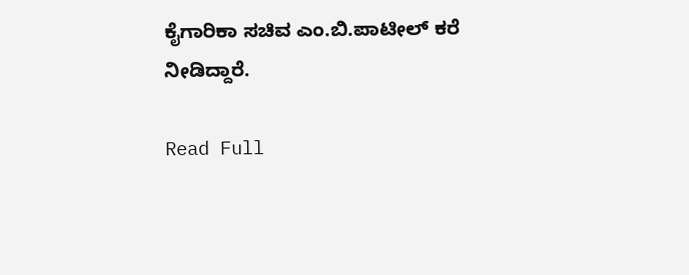ಕೈಗಾರಿಕಾ ಸಚಿವ ಎಂ.ಬಿ.ಪಾಟೀಲ್‌ ಕರೆ ನೀಡಿದ್ದಾರೆ.

Read Full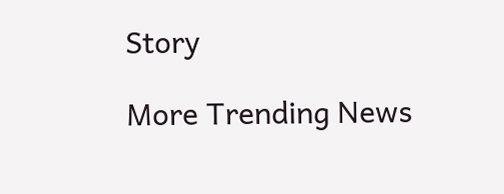Story

More Trending News